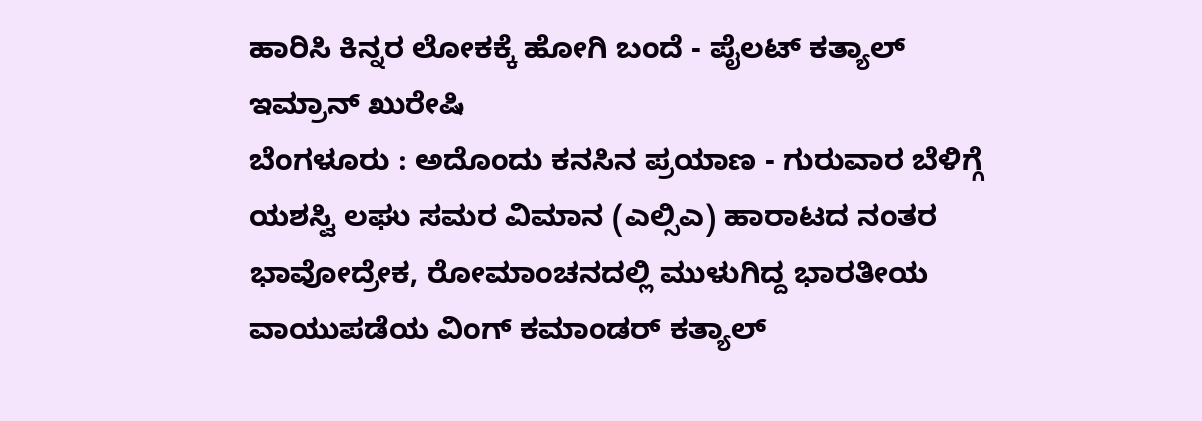ಹಾರಿಸಿ ಕಿನ್ನರ ಲೋಕಕ್ಕೆ ಹೋಗಿ ಬಂದೆ - ಪೈಲಟ್ ಕತ್ಯಾಲ್
ಇಮ್ರಾನ್ ಖುರೇಷಿ
ಬೆಂಗಳೂರು : ಅದೊಂದು ಕನಸಿನ ಪ್ರಯಾಣ - ಗುರುವಾರ ಬೆಳಿಗ್ಗೆ ಯಶಸ್ವಿ ಲಘು ಸಮರ ವಿಮಾನ (ಎಲ್ಸಿಎ) ಹಾರಾಟದ ನಂತರ ಭಾವೋದ್ರೇಕ, ರೋಮಾಂಚನದಲ್ಲಿ ಮುಳುಗಿದ್ದ ಭಾರತೀಯ ವಾಯುಪಡೆಯ ವಿಂಗ್ ಕಮಾಂಡರ್ ಕತ್ಯಾಲ್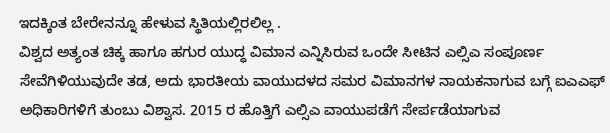ಇದಕ್ಕಿಂತ ಬೇರೇನನ್ನೂ ಹೇಳುವ ಸ್ಥಿತಿಯಲ್ಲಿರಲಿಲ್ಲ .
ವಿಶ್ವದ ಅತ್ಯಂತ ಚಿಕ್ಕ ಹಾಗೂ ಹಗುರ ಯುದ್ಧ ವಿಮಾನ ಎನ್ನಿಸಿರುವ ಒಂದೇ ಸೀಟಿನ ಎಲ್ಸಿಎ ಸಂಪೂರ್ಣ ಸೇವೆಗಿಳಿಯುವುದೇ ತಡ, ಅದು ಭಾರತೀಯ ವಾಯುದಳದ ಸಮರ ವಿಮಾನಗಳ ನಾಯಕನಾಗುವ ಬಗ್ಗೆ ಐಎಎಫ್ ಅಧಿಕಾರಿಗಳಿಗೆ ತುಂಬು ವಿಶ್ವಾಸ. 2015 ರ ಹೊತ್ತಿಗೆ ಎಲ್ಸಿಎ ವಾಯುಪಡೆಗೆ ಸೇರ್ಪಡೆಯಾಗುವ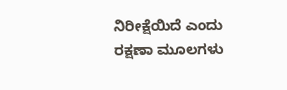ನಿರೀಕ್ಷೆಯಿದೆ ಎಂದು ರಕ್ಷಣಾ ಮೂಲಗಳು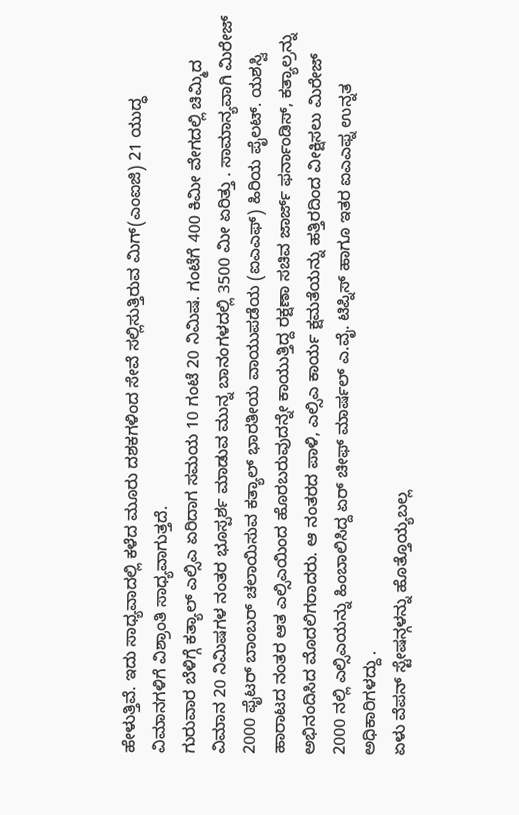ಹೇಳುತ್ತಿವೆ. ಇದು ಸಾಧ್ಯವಾದಲ್ಲಿ ಕಳೆದ ಮೂರು ದಶಕಗಳಿಂದ ಸೇವೆ ಸಲ್ಲಿಸುತ್ತಿರುವ ಮಿಗ್(ಎಂಐಜಿ) 21 ಯುದ್ಧ ವಿಮಾನಗಳಿಗೆ ವಿಶ್ರಾಂತಿ ಸಾಧ್ಯವಾಗುತ್ತದೆ.
ಗುರುವಾರ ಬೆಳಿಗ್ಗೆ ಕತ್ಯಾಲ್ ಎಲ್ಸಿಎ ಏರಿದಾಗ ಸಮಯ 10 ಗಂಟೆ 20 ನಿಮಿಷ. ಗಂಟೆಗೆ 400 ಕಿಮೀ ವೇಗದಲ್ಲಿ ಚಿಮ್ಮಿದ ವಿಮಾನ 20 ನಿಮಿಷಗಳ ನಂತರ ಭೂಸ್ಪರ್ಶ ಮಾಡುವ ಮುನ್ನ ಬಾನಂಗಳದಲ್ಲಿ 3500 ಮೀ ಏರಿತ್ತು . ಸಾಮಾನ್ಯವಾಗಿ ಮಿರೇಜ್ 2000 ಫೈಟರ್ ಬಾಂಬರ್ ಚಲಾಯಿಸುವ ಕತ್ಯಾಲ್ ಭಾರತೀಯ ವಾಯುಪಡೆಯ (ಐಎಎಫ್) ಹಿರಿಯ ಪೈಲಟ್. ಯಶಸ್ವಿ ಹಾರಾಟದ ನಂತರ ಆತ ಎಲ್ಸಿಎಯಿಂದ ಹೊರಬರುವುದನ್ನೇ ಕಾಯುತ್ತಿದ್ದ ರಕ್ಷಣಾ ಸಚಿವ ಜಾರ್ಜ್ ಫರ್ನಾಂಡಿಸ್, ಕತ್ಯಾಲ್ರನ್ನು ಅಭಿನಂದಿಸಿದ ಮೊದಲಿಗರಾದರು. ಆ ನಂತರದ ಪಾಳಿ, ಎಲ್ಸಿಎ ಕಾರ್ಯ ಕ್ಷಮತೆಯನ್ನು ಹತ್ತಿರದಿಂದ ವೀಕ್ಷಿಸಲು ಮಿರೇಜ್ 2000 ನಲ್ಲಿ ಎಲ್ಸಿಎಯನ್ನು ಹಿಂಬಾಲಿಸಿದ್ದ ಏರ್ ಚೀಫ್ ಮಾರ್ಷಲ್ ಎ.ವೈ. ಟಿಪ್ನಿಸ್ ಹಾಗೂ ಇತರ ಐಎಎಫ್ನ ಉನ್ನತ ಅಧಿಕಾರಿಗಳದ್ದು .
ಏಳು ವೆಪನ್ ಸ್ಟೇಷನ್ಗಳನ್ನು ಹೊತ್ತೊಯ್ಯಬಲ್ಲ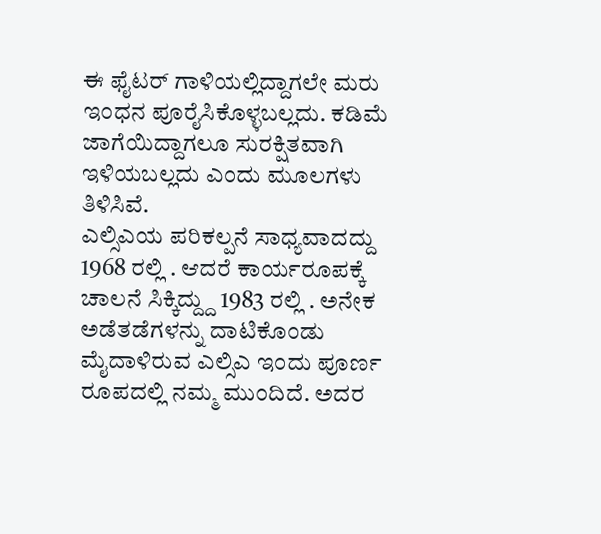ಈ ಫೈಟರ್ ಗಾಳಿಯಲ್ಲಿದ್ದಾಗಲೇ ಮರು ಇಂಧನ ಪೂರೈಸಿಕೊಳ್ಳಬಲ್ಲದು. ಕಡಿಮೆ ಜಾಗೆಯಿದ್ದಾಗಲೂ ಸುರಕ್ಷಿತವಾಗಿ ಇಳಿಯಬಲ್ಲದು ಎಂದು ಮೂಲಗಳು ತಿಳಿಸಿವೆ.
ಎಲ್ಸಿಎಯ ಪರಿಕಲ್ಪನೆ ಸಾಧ್ಯವಾದದ್ದು 1968 ರಲ್ಲಿ . ಆದರೆ ಕಾರ್ಯರೂಪಕ್ಕೆ ಚಾಲನೆ ಸಿಕ್ಕಿದ್ದ್ದು 1983 ರಲ್ಲಿ . ಅನೇಕ ಅಡೆತಡೆಗಳನ್ನು ದಾಟಿಕೊಂಡು ಮೈದಾಳಿರುವ ಎಲ್ಸಿಎ ಇಂದು ಪೂರ್ಣ ರೂಪದಲ್ಲಿ ನಮ್ಮ ಮುಂದಿದೆ. ಅದರ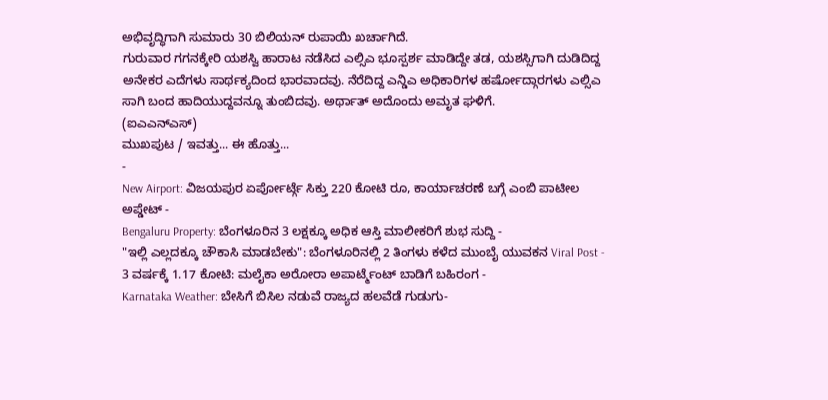ಅಭಿವೃದ್ಧಿಗಾಗಿ ಸುಮಾರು 30 ಬಿಲಿಯನ್ ರುಪಾಯಿ ಖರ್ಚಾಗಿದೆ.
ಗುರುವಾರ ಗಗನಕ್ಕೇರಿ ಯಶಸ್ವಿ ಹಾರಾಟ ನಡೆಸಿದ ಎಲ್ಸಿಎ ಭೂಸ್ಪರ್ಶ ಮಾಡಿದ್ದೇ ತಡ, ಯಶಸ್ಸಿಗಾಗಿ ದುಡಿದಿದ್ದ ಅನೇಕರ ಎದೆಗಳು ಸಾರ್ಥಕ್ಯದಿಂದ ಭಾರವಾದವು. ನೆರೆದಿದ್ದ ಎನ್ಡಿಎ ಅಧಿಕಾರಿಗಳ ಹರ್ಷೋದ್ಗಾರಗಳು ಎಲ್ಸಿಎ ಸಾಗಿ ಬಂದ ಹಾದಿಯುದ್ದವನ್ನೂ ತುಂಬಿದವು. ಅರ್ಥಾತ್ ಅದೊಂದು ಅಮೃತ ಘಳಿಗೆ.
(ಐಎಎನ್ಎಸ್)
ಮುಖಪುಟ / ಇವತ್ತು... ಈ ಹೊತ್ತು...
-
New Airport: ವಿಜಯಪುರ ಏರ್ಪೋರ್ಟ್ಗೆ ಸಿಕ್ತು 220 ಕೋಟಿ ರೂ, ಕಾರ್ಯಾಚರಣೆ ಬಗ್ಗೆ ಎಂಬಿ ಪಾಟೀಲ ಅಪ್ಡೇಟ್ -
Bengaluru Property: ಬೆಂಗಳೂರಿನ 3 ಲಕ್ಷಕ್ಕೂ ಅಧಿಕ ಆಸ್ತಿ ಮಾಲೀಕರಿಗೆ ಶುಭ ಸುದ್ದಿ -
"ಇಲ್ಲಿ ಎಲ್ಲದಕ್ಕೂ ಚೌಕಾಸಿ ಮಾಡಬೇಕು": ಬೆಂಗಳೂರಿನಲ್ಲಿ 2 ತಿಂಗಳು ಕಳೆದ ಮುಂಬೈ ಯುವಕನ Viral Post -
3 ವರ್ಷಕ್ಕೆ 1.17 ಕೋಟಿ: ಮಲೈಕಾ ಅರೋರಾ ಅಪಾರ್ಟ್ಮೆಂಟ್ ಬಾಡಿಗೆ ಬಹಿರಂಗ -
Karnataka Weather: ಬೇಸಿಗೆ ಬಿಸಿಲ ನಡುವೆ ರಾಜ್ಯದ ಹಲವೆಡೆ ಗುಡುಗು-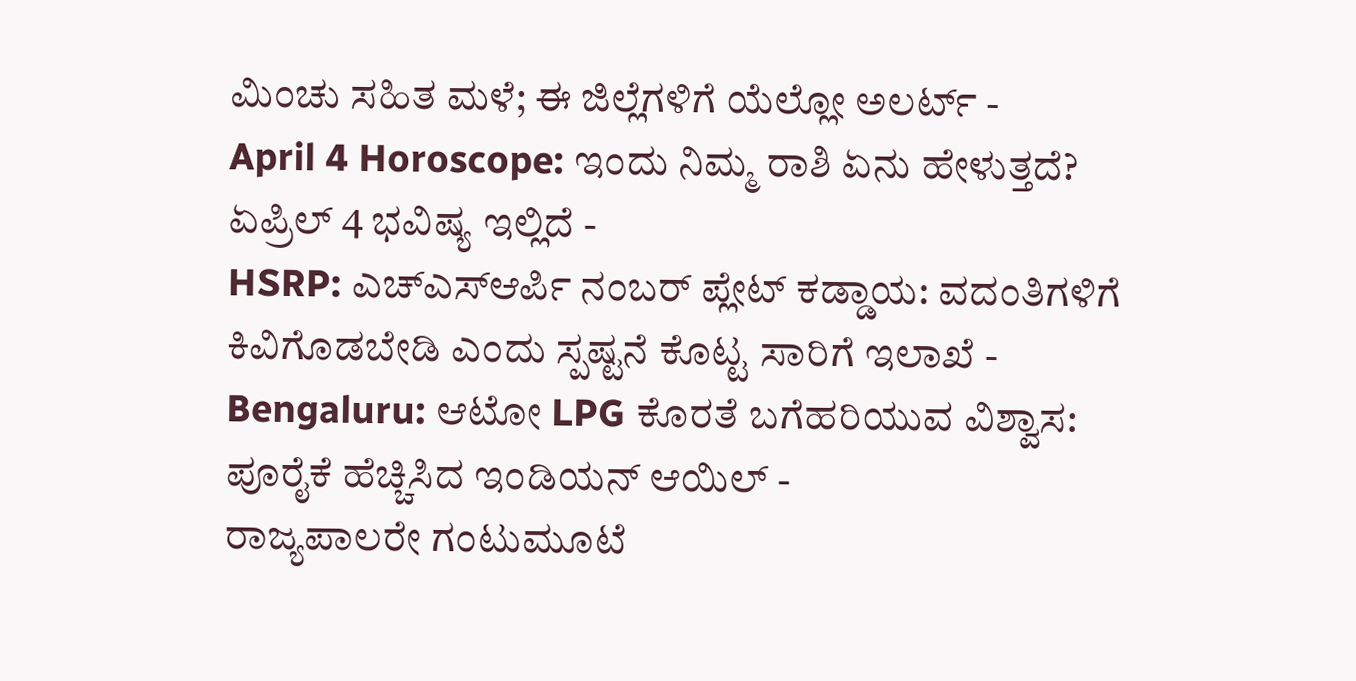ಮಿಂಚು ಸಹಿತ ಮಳೆ; ಈ ಜಿಲ್ಲೆಗಳಿಗೆ ಯೆಲ್ಲೋ ಅಲರ್ಟ್ -
April 4 Horoscope: ಇಂದು ನಿಮ್ಮ ರಾಶಿ ಏನು ಹೇಳುತ್ತದೆ? ಏಪ್ರಿಲ್ 4 ಭವಿಷ್ಯ ಇಲ್ಲಿದೆ -
HSRP: ಎಚ್ಎಸ್ಆರ್ಪಿ ನಂಬರ್ ಪ್ಲೇಟ್ ಕಡ್ಡಾಯ: ವದಂತಿಗಳಿಗೆ ಕಿವಿಗೊಡಬೇಡಿ ಎಂದು ಸ್ಪಷ್ಟನೆ ಕೊಟ್ಟ ಸಾರಿಗೆ ಇಲಾಖೆ -
Bengaluru: ಆಟೋ LPG ಕೊರತೆ ಬಗೆಹರಿಯುವ ವಿಶ್ವಾಸ: ಪೂರೈಕೆ ಹೆಚ್ಚಿಸಿದ ಇಂಡಿಯನ್ ಆಯಿಲ್ -
ರಾಜ್ಯಪಾಲರೇ ಗಂಟುಮೂಟೆ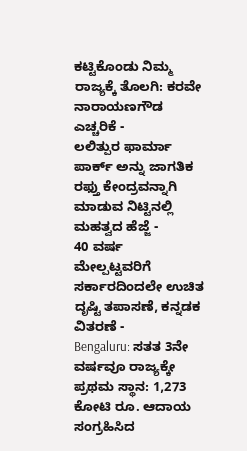ಕಟ್ಟಿಕೊಂಡು ನಿಮ್ಮ ರಾಜ್ಯಕ್ಕೆ ತೊಲಗಿ: ಕರವೇ ನಾರಾಯಣಗೌಡ ಎಚ್ಚರಿಕೆ -
ಲಲಿತ್ಪುರ ಫಾರ್ಮಾ ಪಾರ್ಕ್ ಅನ್ನು ಜಾಗತಿಕ ರಫ್ತು ಕೇಂದ್ರವನ್ನಾಗಿ ಮಾಡುವ ನಿಟ್ಟಿನಲ್ಲಿ ಮಹತ್ವದ ಹೆಜ್ಜೆ -
40 ವರ್ಷ ಮೇಲ್ಪಟ್ಟವರಿಗೆ ಸರ್ಕಾರದಿಂದಲೇ ಉಚಿತ ದೃಷ್ಟಿ ತಪಾಸಣೆ, ಕನ್ನಡಕ ವಿತರಣೆ -
Bengaluru: ಸತತ 3ನೇ ವರ್ಷವೂ ರಾಜ್ಯಕ್ಕೇ ಪ್ರಥಮ ಸ್ಥಾನ: 1,273 ಕೋಟಿ ರೂ. ಆದಾಯ ಸಂಗ್ರಹಿಸಿದ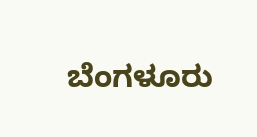ಬೆಂಗಳೂರು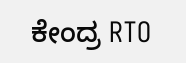ಕೇಂದ್ರ RTO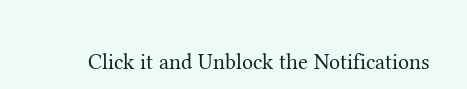Click it and Unblock the Notifications